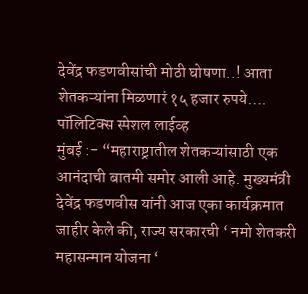देवेंद्र फडणवीसांची मोठी घोषणा..! आता शेतकऱ्यांना मिळणारं १५ हजार रुपये….
पॉलिटिक्स स्पेशल लाईव्ह
मुंबई :- “महाराष्ट्रातील शेतकऱ्यांसाठी एक आनंदाची बातमी समोर आली आहे. मुख्यमंत्री देवेंद्र फडणवीस यांनी आज एका कार्यक्रमात जाहीर केले की, राज्य सरकारची ‘ नमो शेतकरी महासन्मान योजना ‘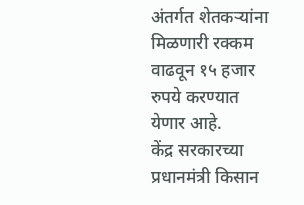अंतर्गत शेतकऱ्यांना मिळणारी रक्कम वाढवून १५ हजार रुपये करण्यात येणार आहे.
केंद्र सरकारच्या प्रधानमंत्री किसान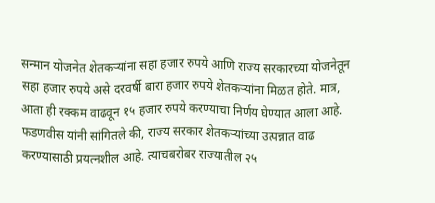सन्मान योजनेत शेतकऱ्यांना सहा हजार रुपये आणि राज्य सरकारच्या योजनेतून सहा हजार रुपये असे दरवर्षी बारा हजार रुपये शेतकऱ्यांना मिळत होते. मात्र, आता ही रक्कम वाढवून १५ हजार रुपये करण्याचा निर्णय घेण्यात आला आहे.
फडणवीस यांनी सांगितले की, राज्य सरकार शेतकऱ्यांच्या उत्पन्नात वाढ करण्यासाठी प्रयत्नशील आहे. त्याचबरोबर राज्यातील २५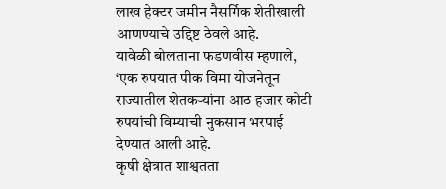लाख हेक्टर जमीन नैसर्गिक शेतीखाली आणण्याचे उद्दिष्ट ठेवले आहे.
यावेळी बोलताना फडणवीस म्हणाले, ‘एक रुपयात पीक विमा योजनेतून राज्यातील शेतकऱ्यांना आठ हजार कोटी रुपयांची विम्याची नुकसान भरपाई देण्यात आली आहे.
कृषी क्षेत्रात शाश्वतता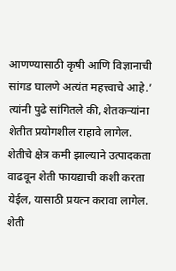आणण्यासाठी कृषी आणि विज्ञानाची सांगड घालणे अत्यंत महत्त्वाचे आहे.’
त्यांनी पुढे सांगितले की, शेतकऱ्यांना शेतीत प्रयोगशील राहावे लागेल. शेतीचे क्षेत्र कमी झाल्याने उत्पादकता वाढवून शेती फायद्याची कशी करता येईल, यासाठी प्रयत्न करावा लागेल. शेती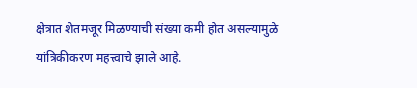क्षेत्रात शेतमजूर मिळण्याची संख्या कमी होत असल्यामुळे यांत्रिकीकरण महत्त्वाचे झाले आहे.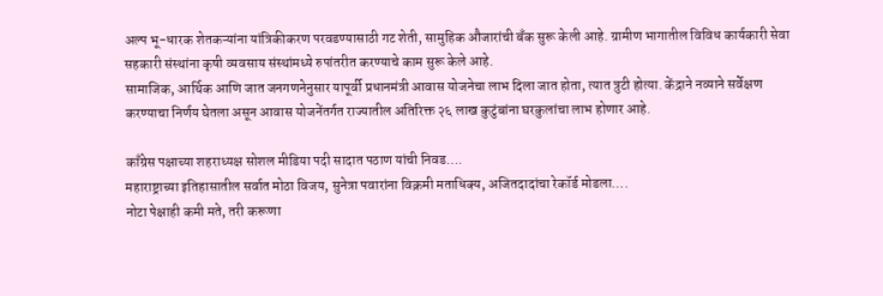अल्प भू-धारक शेतकऱ्यांना यांत्रिकीकरण परवडण्यासाठी गट शेती, सामुहिक औजारांची बँक सुरू केली आहे. ग्रामीण भागातील विविध कार्यकारी सेवा सहकारी संस्थांना कृषी व्यवसाय संस्थांमध्ये रुपांतरीत करण्याचे काम सुरू केले आहे.
सामाजिक, आर्थिक आणि जात जनगणनेनुसार यापूर्वी प्रधानमंत्री आवास योजनेचा लाभ दिला जात होता, त्यात त्रुटी होत्या. केंद्राने नव्याने सर्वेक्षण करण्याचा निर्णय घेतला असून आवास योजनेंतर्गत राज्यातील अतिरिक्त २६ लाख कुटुंबांना घरकुलांचा लाभ होणार आहे.

काँग्रेस पक्षाच्या शहराध्यक्ष सोशल मीडिया पदी सादात पठाण यांची निवड….
महाराष्ट्राच्या इतिहासातील सर्वात मोठा विजय, सुनेत्रा पवारांना विक्रमी मताधिक्य, अजितदादांचा रेकॉर्ड मोडला….
नोटा पेक्षाही कमी मते, तरी करूणा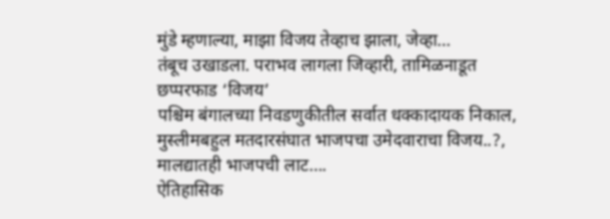मुंडे म्हणाल्या, माझा विजय तेव्हाच झाला, जेव्हा…
तंबूच उखाडला. पराभव लागला जिव्हारी, तामिळनाडूत छप्परफाड ‘विजय’
पश्चिम बंगालच्या निवडणुकीतील सर्वात धक्कादायक निकाल, मुस्लीमबहुल मतदारसंघात भाजपचा उमेदवाराचा विजय..?, मालद्यातही भाजपची लाट….
ऐतिहासिक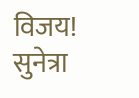विजय! सुनेत्रा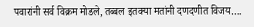पवारांनी सर्व विक्रम मोडले, तब्बल इतक्या मतांनी दणदणीत विजय….